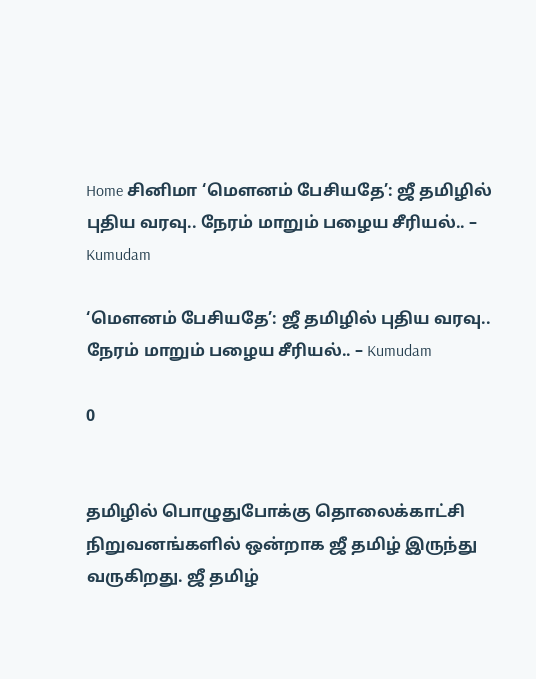Home சினிமா ‘மௌனம் பேசியதே’: ஜீ தமிழில் புதிய வரவு.. நேரம் மாறும் பழைய சீரியல்.. – Kumudam

‘மௌனம் பேசியதே’: ஜீ தமிழில் புதிய வரவு.. நேரம் மாறும் பழைய சீரியல்.. – Kumudam

0


தமிழில் பொழுதுபோக்கு தொலைக்காட்சி நிறுவனங்களில் ஒன்றாக ஜீ தமிழ் இருந்து வருகிறது. ஜீ தமிழ்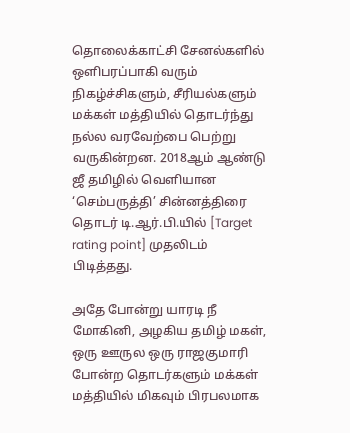தொலைக்காட்சி சேனல்களில்  ஒளிபரப்பாகி வரும் நிகழ்ச்சிகளும், சீரியல்களும் மக்கள் மத்தியில் தொடர்ந்து நல்ல வரவேற்பை பெற்று வருகின்றன. 2018ஆம் ஆண்டு ஜீ தமிழில் வெளியான ‘செம்பருத்தி’ சின்னத்திரை தொடர் டி.ஆர்.பி.யில் [Target rating point] முதலிடம் பிடித்தது.

அதே போன்று யாரடி நீ மோகினி, அழகிய தமிழ் மகள், ஒரு ஊருல ஒரு ராஜகுமாரி போன்ற தொடர்களும் மக்கள் மத்தியில் மிகவும் பிரபலமாக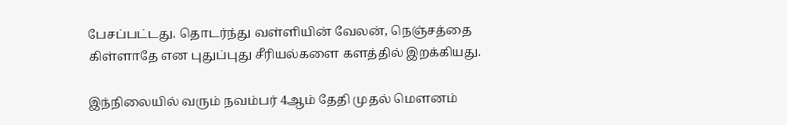பேசப்பட்டது. தொடர்ந்து வள்ளியின் வேலன், நெஞ்சத்தை கிள்ளாதே என புதுப்புது சீரியல்களை களத்தில் இறக்கியது.

இந்நிலையில் வரும் நவம்பர் 4ஆம் தேதி முதல் மௌனம்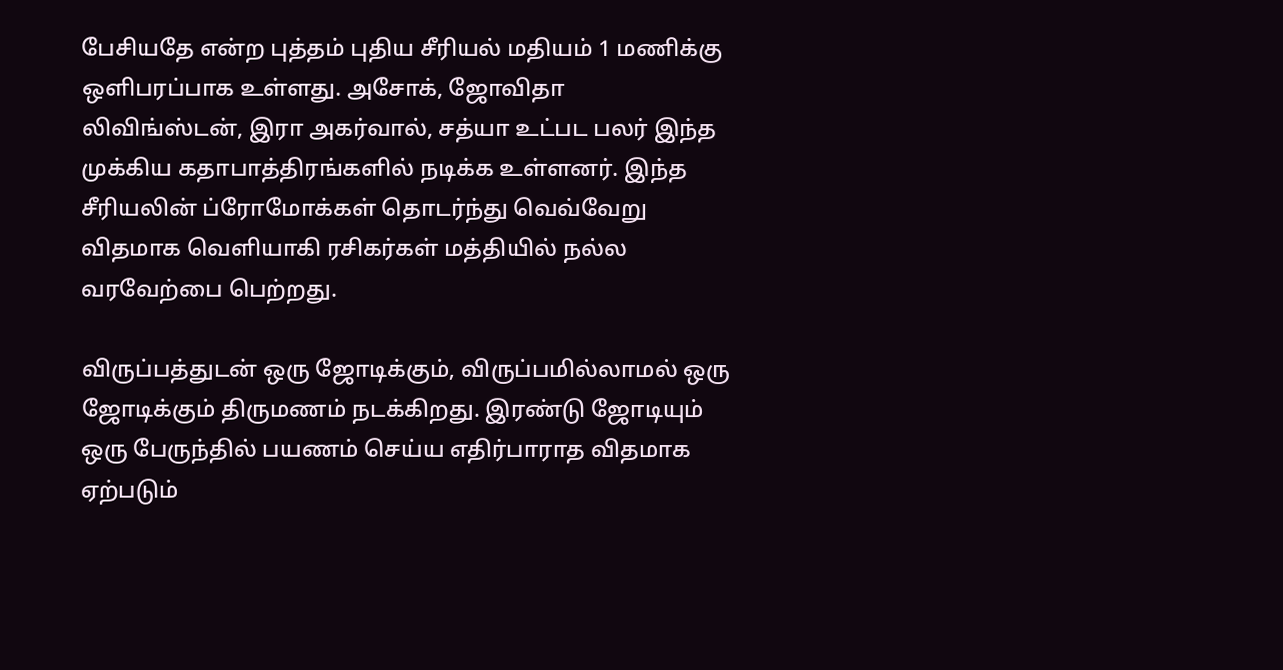பேசியதே என்ற புத்தம் புதிய சீரியல் மதியம் 1 மணிக்கு ஒளிபரப்பாக உள்ளது. அசோக், ஜோவிதா லிவிங்ஸ்டன், இரா அகர்வால், சத்யா உட்பட பலர் இந்த முக்கிய கதாபாத்திரங்களில் நடிக்க உள்ளனர். இந்த சீரியலின் ப்ரோமோக்கள் தொடர்ந்து வெவ்வேறு விதமாக வெளியாகி ரசிகர்கள் மத்தியில் நல்ல வரவேற்பை பெற்றது.

விருப்பத்துடன் ஒரு ஜோடிக்கும், விருப்பமில்லாமல் ஒரு ஜோடிக்கும் திருமணம் நடக்கிறது. இரண்டு ஜோடியும் ஒரு பேருந்தில் பயணம் செய்ய எதிர்பாராத விதமாக ஏற்படும்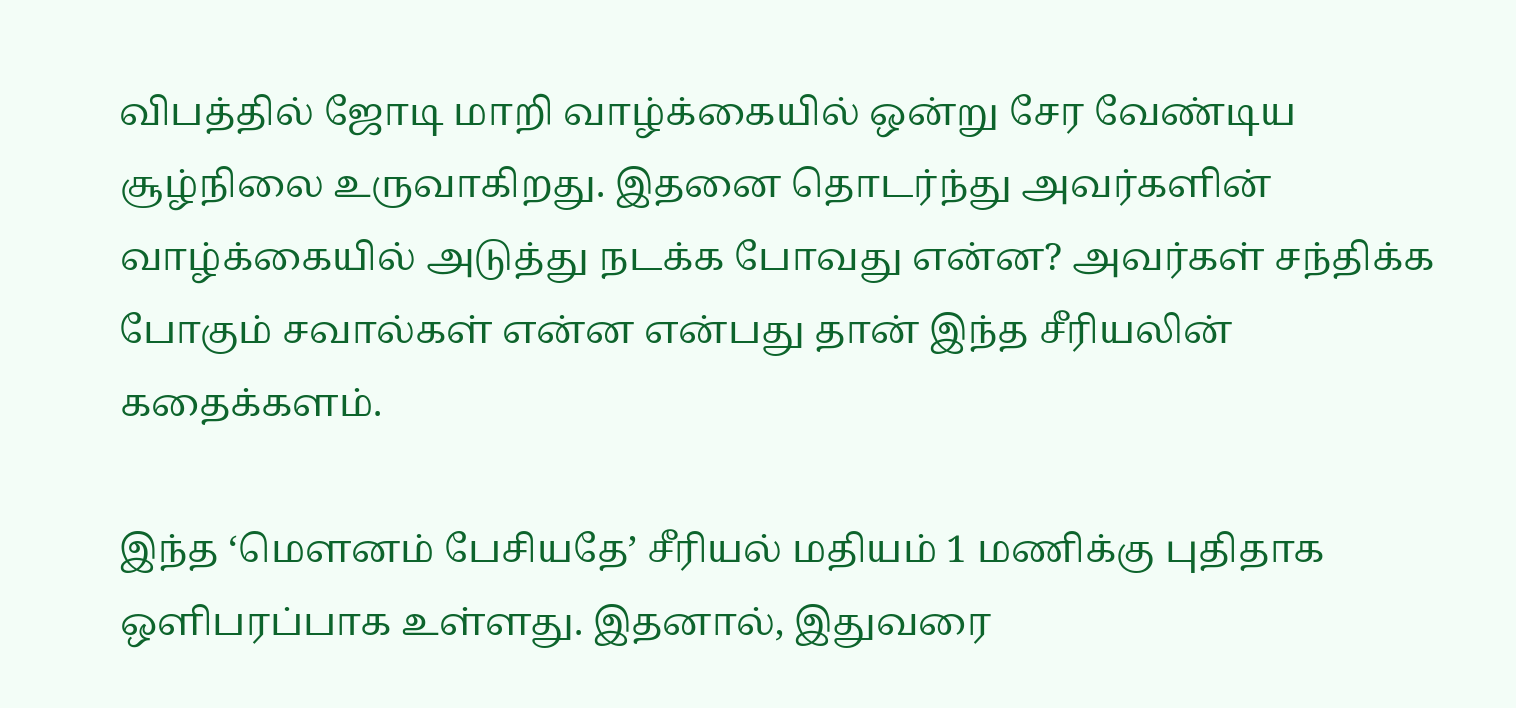விபத்தில் ஜோடி மாறி வாழ்க்கையில் ஒன்று சேர வேண்டிய சூழ்நிலை உருவாகிறது. இதனை தொடர்ந்து அவர்களின் வாழ்க்கையில் அடுத்து நடக்க போவது என்ன? அவர்கள் சந்திக்க போகும் சவால்கள் என்ன என்பது தான் இந்த சீரியலின் கதைக்களம்.

இந்த ‘மௌனம் பேசியதே’ சீரியல் மதியம் 1 மணிக்கு புதிதாக ஒளிபரப்பாக உள்ளது. இதனால், இதுவரை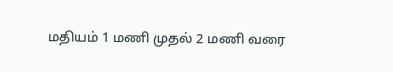மதியம் 1 மணி முதல் 2 மணி வரை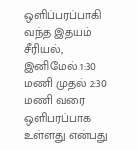ஒளிப்பரப்பாகி வந்த இதயம் சீரியல், இனிமேல் 1:30 மணி முதல் 2:30 மணி வரை ஒளிபரப்பாக உள்ளது என்பது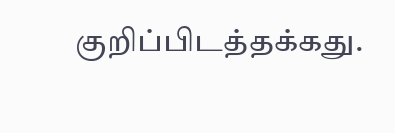குறிப்பிடத்தக்கது.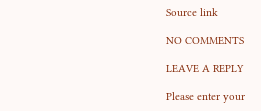Source link

NO COMMENTS

LEAVE A REPLY

Please enter your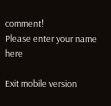comment!
Please enter your name here

Exit mobile version